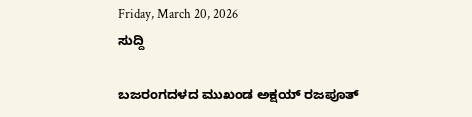Friday, March 20, 2026
ಸುದ್ದಿ

ಬಜರಂಗದಳದ ಮುಖಂಡ ಅಕ್ಷಯ್ ರಜಪೂತ್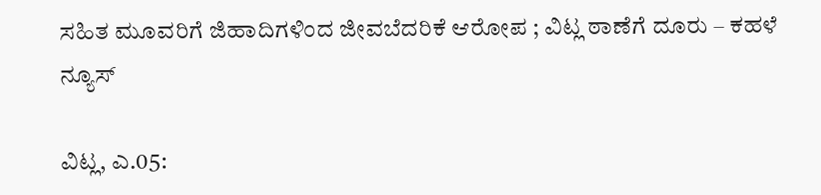ಸಹಿತ ಮೂವರಿಗೆ ಜಿಹಾದಿಗಳಿಂದ ಜೀವಬೆದರಿಕೆ‌ ಆರೋಪ ; ವಿಟ್ಲ ಠಾಣೆಗೆ ದೂರು – ಕಹಳೆ ನ್ಯೂಸ್

ವಿಟ್ಲ, ಎ.05: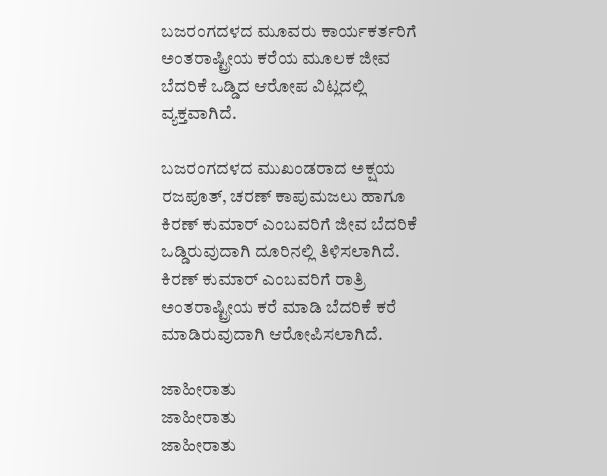ಬಜರಂಗದಳದ ಮೂವರು ಕಾರ್ಯಕರ್ತರಿಗೆ ಅಂತರಾಷ್ಟ್ರೀಯ ಕರೆಯ ಮೂಲಕ ಜೀವ ಬೆದರಿಕೆ ಒಡ್ಡಿದ ಆರೋಪ ವಿಟ್ಲದಲ್ಲಿ ವ್ಯಕ್ತವಾಗಿದೆ.

ಬಜರಂಗದಳದ ಮುಖಂಡರಾದ ಅಕ್ಷಯ ರಜಪೂತ್, ಚರಣ್ ಕಾಪುಮಜಲು ಹಾಗೂ ಕಿರಣ್ ಕುಮಾರ್ ಎಂಬವರಿಗೆ ಜೀವ ಬೆದರಿಕೆ ಒಡ್ಡಿರುವುದಾಗಿ ದೂರಿನಲ್ಲಿ ತಿಳಿಸಲಾಗಿದೆ. ಕಿರಣ್ ಕುಮಾರ್ ಎಂಬವರಿಗೆ ರಾತ್ರಿ ಅಂತರಾಷ್ಟ್ರೀಯ ಕರೆ ಮಾಡಿ ಬೆದರಿಕೆ ಕರೆ ಮಾಡಿರುವುದಾಗಿ ಆರೋಪಿಸಲಾಗಿದೆ.

ಜಾಹೀರಾತು
ಜಾಹೀರಾತು
ಜಾಹೀರಾತು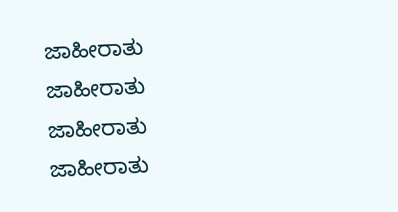ಜಾಹೀರಾತು
ಜಾಹೀರಾತು
ಜಾಹೀರಾತು
ಜಾಹೀರಾತು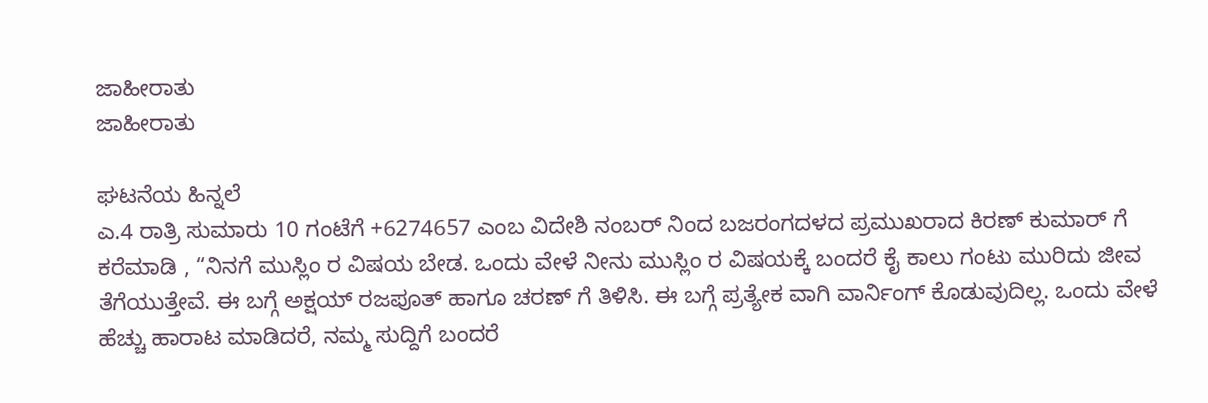ಜಾಹೀರಾತು
ಜಾಹೀರಾತು

ಘಟನೆಯ ಹಿನ್ನಲೆ
ಎ.4 ರಾತ್ರಿ ಸುಮಾರು 10 ಗಂಟೆಗೆ +6274657 ಎಂಬ ವಿದೇಶಿ ನಂಬರ್ ನಿಂದ ಬಜರಂಗದಳದ ಪ್ರಮುಖರಾದ ಕಿರಣ್ ಕುಮಾರ್ ಗೆ ಕರೆಮಾಡಿ , “ನಿನಗೆ ಮುಸ್ಲಿಂ ರ ವಿಷಯ ಬೇಡ. ಒಂದು ವೇಳೆ ನೀನು ಮುಸ್ಲಿಂ ರ ವಿಷಯಕ್ಕೆ ಬಂದರೆ ಕೈ ಕಾಲು ಗಂಟು ಮುರಿದು ಜೀವ ತೆಗೆಯುತ್ತೇವೆ. ಈ ಬಗ್ಗೆ ಅಕ್ಷಯ್ ರಜಪೂತ್‌ ಹಾಗೂ ಚರಣ್ ಗೆ ತಿಳಿಸಿ. ಈ ಬಗ್ಗೆ ಪ್ರತ್ಯೇಕ ವಾಗಿ ವಾರ್ನಿಂಗ್ ಕೊಡುವುದಿಲ್ಲ. ಒಂದು ವೇಳೆ ಹೆಚ್ಚು ಹಾರಾಟ ಮಾಡಿದರೆ, ನಮ್ಮ ಸುದ್ದಿಗೆ ಬಂದರೆ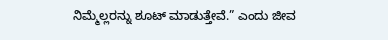ನಿಮ್ಮೆಲ್ಲರನ್ನು ಶೂಟ್ ಮಾಡುತ್ತೇವೆ.” ಎಂದು ಜೀವ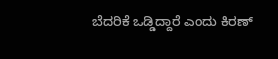ಬೆದರಿಕೆ ಒಡ್ಡಿದ್ದಾರೆ ಎಂದು ಕಿರಣ್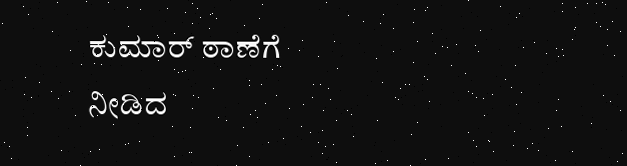ಕುಮಾರ್ ಠಾಣೆಗೆ ನೀಡಿದ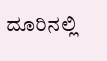ದೂರಿನಲ್ಲಿ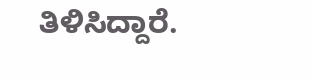ತಿಳಿಸಿದ್ದಾರೆ.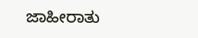ಜಾಹೀರಾತು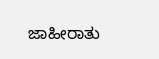ಜಾಹೀರಾತು